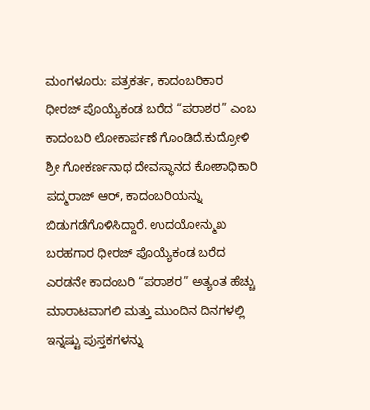ಮಂಗಳೂರು: ಪತ್ರಕರ್ತ, ಕಾದಂಬರಿಕಾರ ಧೀರಜ್ ಪೊಯ್ಯೆಕಂಡ ಬರೆದ “ಪರಾಶರ” ಎಂಬ ಕಾದಂಬರಿ ಲೋಕಾರ್ಪಣೆ ಗೊಂಡಿದೆ.ಕುದ್ರೋಳಿ ಶ್ರೀ ಗೋಕರ್ಣನಾಥ ದೇವಸ್ಥಾನದ ಕೋಶಾಧಿಕಾರಿ ಪದ್ಮರಾಜ್ ಆರ್, ಕಾದಂಬರಿಯನ್ನು ಬಿಡುಗಡೆಗೊಳಿಸಿದ್ದಾರೆ. ಉದಯೋನ್ಮುಖ ಬರಹಗಾರ ಧೀರಜ್ ಪೊಯ್ಯೆಕಂಡ ಬರೆದ ಎರಡನೇ ಕಾದಂಬರಿ “ಪರಾಶರ” ಅತ್ಯಂತ ಹೆಚ್ಚು ಮಾರಾಟವಾಗಲಿ ಮತ್ತು ಮುಂದಿನ ದಿನಗಳಲ್ಲಿ ಇನ್ನಷ್ಟು ಪುಸ್ತಕಗಳನ್ನು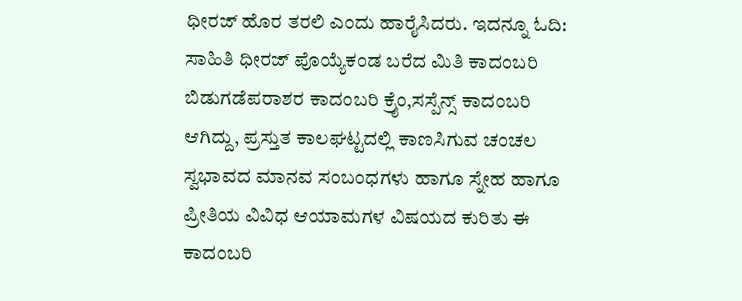ಧೀರಜ್ ಹೊರ ತರಲಿ ಎಂದು ಹಾರೈಸಿದರು. ಇದನ್ನೂ ಓದಿ: ಸಾಹಿತಿ ಧೀರಜ್ ಪೊಯ್ಯೆಕಂಡ ಬರೆದ ಮಿತಿ ಕಾದಂಬರಿ ಬಿಡುಗಡೆಪರಾಶರ ಕಾದಂಬರಿ ಕ್ರೈಂ,ಸಸ್ಪೆನ್ಸ್ ಕಾದಂಬರಿ ಆಗಿದ್ದು, ಪ್ರಸ್ತುತ ಕಾಲಘಟ್ಟದಲ್ಲಿ ಕಾಣಸಿಗುವ ಚಂಚಲ ಸ್ವಭಾವದ ಮಾನವ ಸಂಬಂಧಗಳು ಹಾಗೂ ಸ್ನೇಹ ಹಾಗೂ ಪ್ರೀತಿಯ ವಿವಿಧ ಆಯಾಮಗಳ ವಿಷಯದ ಕುರಿತು ಈ ಕಾದಂಬರಿ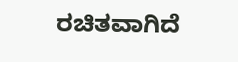ರಚಿತವಾಗಿದೆ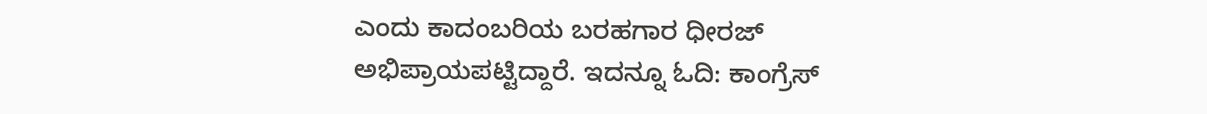ಎಂದು ಕಾದಂಬರಿಯ ಬರಹಗಾರ ಧೀರಜ್ ಅಭಿಪ್ರಾಯಪಟ್ಟಿದ್ದಾರೆ. ಇದನ್ನೂ ಓದಿ: ಕಾಂಗ್ರೆಸ್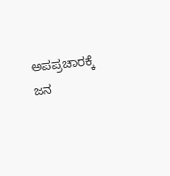ಅಪಪ್ರಚಾರಕ್ಕೆ ಜನ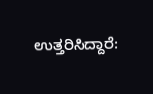ಉತ್ತರಿಸಿದ್ದಾರೆ: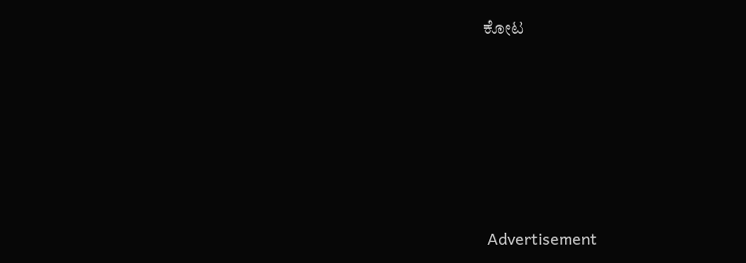ಕೋಟ






 Advertisement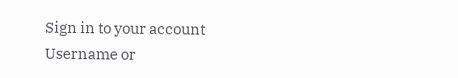Sign in to your account
Username or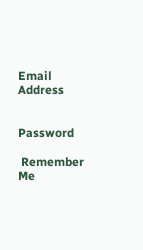Email Address


Password

 Remember Me